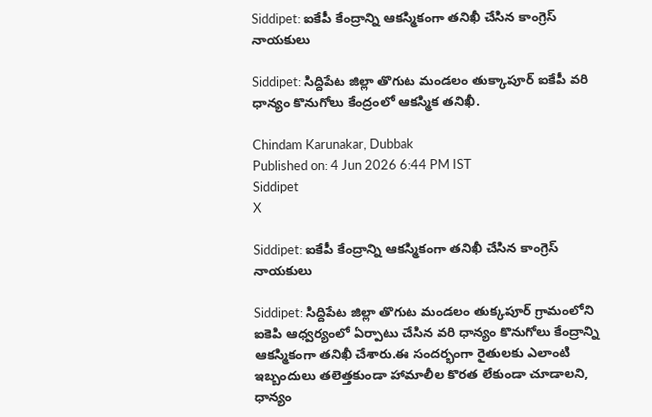Siddipet: ఐకేపీ కేంద్రాన్ని ఆకస్మికంగా తనిఖీ చేసిన కాంగ్రెస్ నాయకులు

Siddipet: సిద్దిపేట జిల్లా తొగుట మండలం తుక్కాపూర్ ఐకేపీ వరి ధాన్యం కొనుగోలు కేంద్రంలో ఆకస్మిక తనిఖీ.

Chindam Karunakar, Dubbak
Published on: 4 Jun 2026 6:44 PM IST
Siddipet
X

Siddipet: ఐకేపీ కేంద్రాన్ని ఆకస్మికంగా తనిఖీ చేసిన కాంగ్రెస్ నాయకులు

Siddipet: సిద్దిపేట జిల్లా తొగుట మండలం తుక్కపూర్ గ్రామంలోని ఐకెపి ఆధ్వర్యంలో ఏర్పాటు చేసిన వరి ధాన్యం కొనుగోలు కేంద్రాన్ని ఆకస్మికంగా తనిఖీ చేశారు.ఈ సందర్భంగా రైతులకు ఎలాంటి ఇబ్బందులు తలెత్తకుండా హామాలీల కొరత లేకుండా చూడాలని, ధాన్యం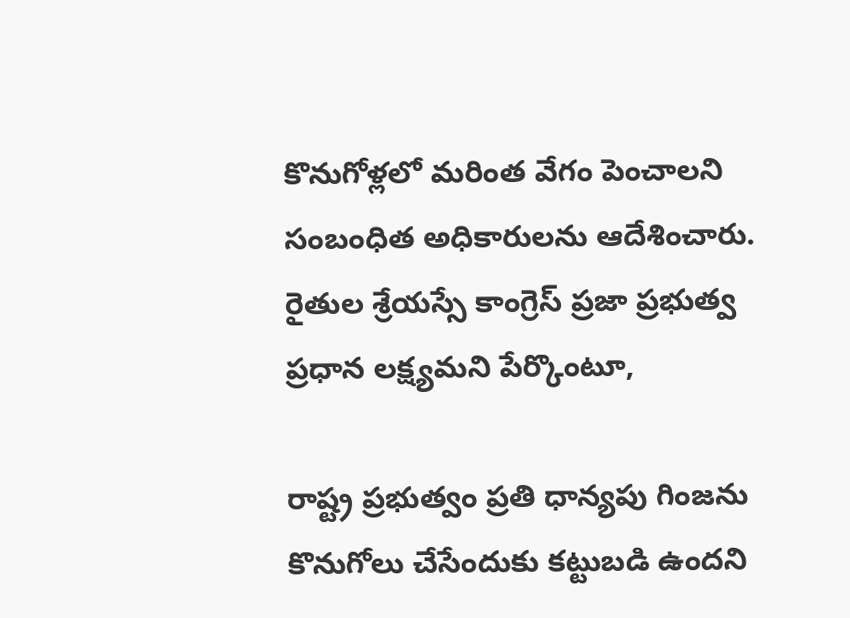కొనుగోళ్లలో మరింత వేగం పెంచాలని సంబంధిత అధికారులను ఆదేశించారు. రైతుల శ్రేయస్సే కాంగ్రెస్ ప్రజా ప్రభుత్వ ప్రధాన లక్ష్యమని పేర్కొంటూ,

రాష్ట్ర ప్రభుత్వం ప్రతి ధాన్యపు గింజను కొనుగోలు చేసేందుకు కట్టుబడి ఉందని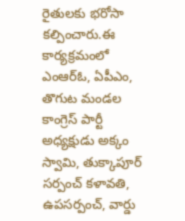రైతులకు భరోసా కల్పించారు.ఈ కార్యక్రమంలో ఎంఆర్ఓ, ఏపీఎం, తొగుట మండల కాంగ్రెస్ పార్టీ అధ్యక్షుడు అక్కం స్వామి, తుక్కాపూర్ సర్పంచ్ కళావతి, ఉపసర్పంచ్, వార్డు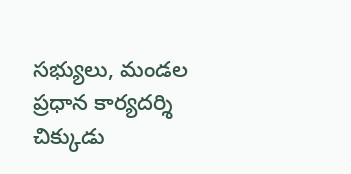సభ్యులు, మండల ప్రధాన కార్యదర్శి చిక్కుడు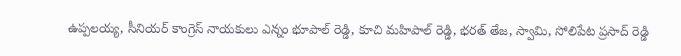ఉప్పలయ్య, సీనియర్ కాంగ్రెస్ నాయకులు ఎన్నం భూపాల్ రెడ్డి, కూచి మహిపాల్ రెడ్డి, భరత్ తేజ, స్వామి, సోలిపేట ప్రసాద్ రెడ్డి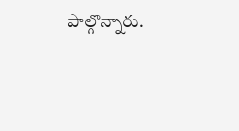పాల్గొన్నారు.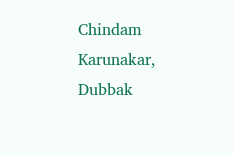Chindam Karunakar, Dubbak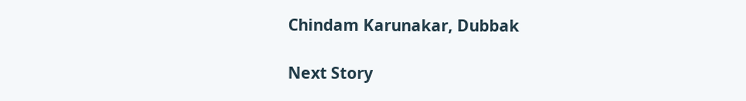Chindam Karunakar, Dubbak

Next Story